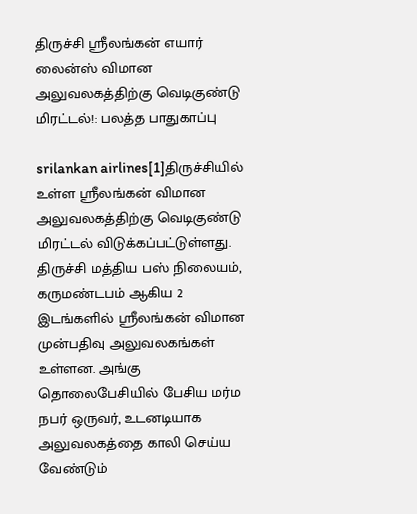திருச்சி ஸ்ரீலங்கன் எயார் லைன்ஸ் விமான அலுவலகத்திற்கு வெடிகுண்டு மிரட்டல்!: பலத்த பாதுகாப்பு

srilankan airlines[1]திருச்சியில் உள்ள ஸ்ரீலங்கன் விமான அலுவலகத்திற்கு வெடிகுண்டு மிரட்டல் விடுக்கப்பட்டுள்ளது. திருச்சி மத்திய பஸ் நிலையம், கருமண்டபம் ஆகிய 2 இடங்களில் ஸ்ரீலங்கன் விமான முன்பதிவு அலுவலகங்கள் உள்ளன. அங்கு தொலைபேசியில் பேசிய மர்ம நபர் ஒருவர், உடனடியாக அலுவலகத்தை காலி செய்ய வேண்டும்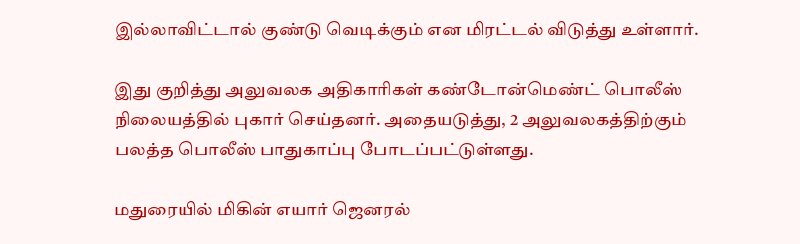இல்லாவிட்டால் குண்டு வெடிக்கும் என மிரட்டல் விடுத்து உள்ளார்.

இது குறித்து அலுவலக அதிகாரிகள் கண்டோன்மெண்ட் பொலீஸ் நிலையத்தில் புகார் செய்தனர். அதையடுத்து, 2 அலுவலகத்திற்கும் பலத்த பொலீஸ் பாதுகாப்பு போடப்பட்டுள்ளது.

மதுரையில் மிகின் எயார் ஜெனரல்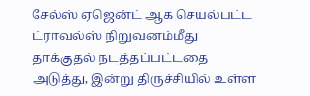சேல்ஸ் ஏஜென்ட் ஆக செயல்பட்ட ட்ராவல்ஸ் நிறுவனம்மீது தாக்குதல் நடத்தப்பட்டதை அடுத்து, இன்று திருச்சியில் உள்ள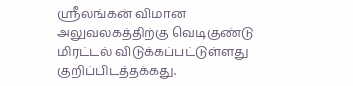ஸ்ரீலங்கன் விமான அலுவலகத்திற்கு வெடிகுண்டு மிரட்டல் விடுக்கப்பட்டுள்ளது குறிப்பிடத்தக்கது.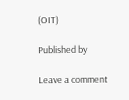(OIT)

Published by

Leave a comment